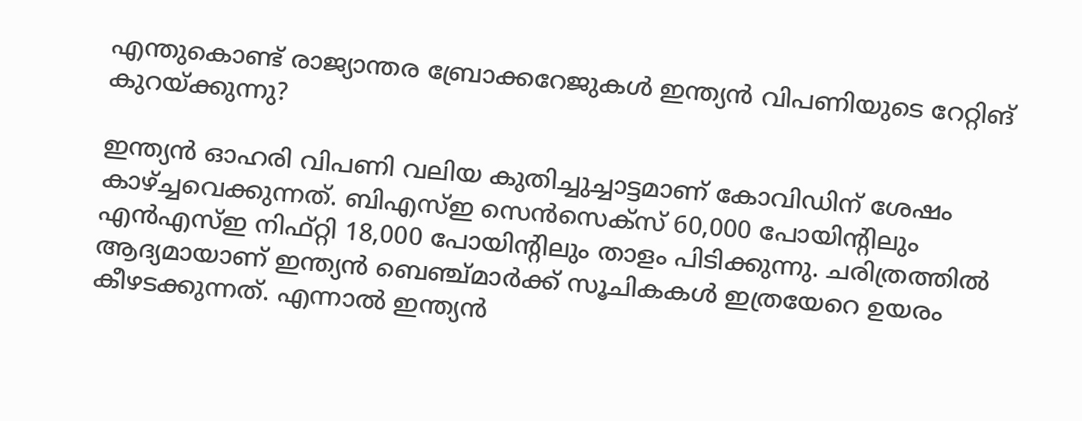എന്തുകൊണ്ട് രാജ്യാന്തര ബ്രോക്കറേജുകള്‍ ഇന്ത്യന്‍ വിപണിയുടെ റേറ്റിങ് കുറയ്ക്കുന്നു?

ഇന്ത്യന്‍ ഓഹരി വിപണി വലിയ കുതിച്ചുച്ചാട്ടമാണ് കോവിഡിന് ശേഷം കാഴ്ച്ചവെക്കുന്നത്. ബിഎസ്ഇ സെന്‍സെക്‌സ് 60,000 പോയിന്റിലും എന്‍എസ്ഇ നിഫ്റ്റി 18,000 പോയിന്റിലും താളം പിടിക്കുന്നു. ചരിത്രത്തില്‍ ആദ്യമായാണ് ഇന്ത്യന്‍ ബെഞ്ച്മാര്‍ക്ക് സൂചികകള്‍ ഇത്രയേറെ ഉയരം കീഴടക്കുന്നത്. എന്നാല്‍ ഇന്ത്യന്‍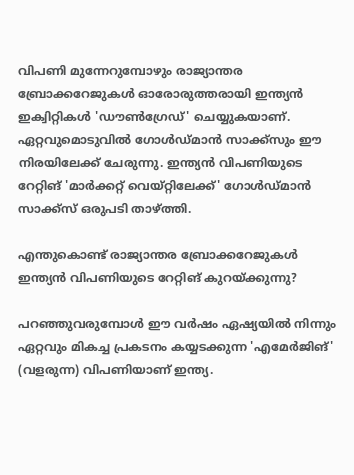വിപണി മുന്നേറുമ്പോഴും രാജ്യാന്തര ബ്രോക്കറേജുകള്‍ ഓരോരുത്തരായി ഇന്ത്യന്‍ ഇക്വിറ്റികള്‍ 'ഡൗണ്‍ഗ്രേഡ്' ചെയ്യുകയാണ്. ഏറ്റവുമൊടുവില്‍ ഗോള്‍ഡ്മാന്‍ സാക്ക്‌സും ഈ നിരയിലേക്ക് ചേരുന്നു. ഇന്ത്യന്‍ വിപണിയുടെ റേറ്റിങ് 'മാര്‍ക്കറ്റ് വെയ്റ്റിലേക്ക്' ഗോള്‍ഡ്മാന്‍ സാക്ക്‌സ് ഒരുപടി താഴ്ത്തി.

എന്തുകൊണ്ട് രാജ്യാന്തര ബ്രോക്കറേജുകള്‍ ഇന്ത്യന്‍ വിപണിയുടെ റേറ്റിങ് കുറയ്ക്കുന്നു?

പറഞ്ഞുവരുമ്പോള്‍ ഈ വര്‍ഷം ഏഷ്യയില്‍ നിന്നും ഏറ്റവും മികച്ച പ്രകടനം കയ്യടക്കുന്ന 'എമേര്‍ജിങ്' (വളരുന്ന) വിപണിയാണ് ഇന്ത്യ.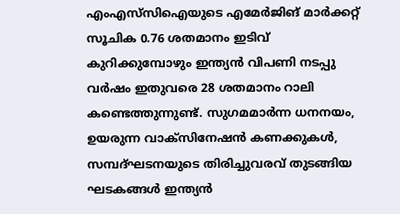എംഎസ്‌സിഐയുടെ എമേര്‍ജിങ് മാര്‍ക്കറ്റ് സൂചിക 0.76 ശതമാനം ഇടിവ് കുറിക്കുമ്പോഴും ഇന്ത്യന്‍ വിപണി നടപ്പു വര്‍ഷം ഇതുവരെ 28 ശതമാനം റാലി കണ്ടെത്തുന്നുണ്ട്. സുഗമമാര്‍ന്ന ധനനയം, ഉയരുന്ന വാക്‌സിനേഷന്‍ കണക്കുകള്‍, സമ്പദ്ഘടനയുടെ തിരിച്ചുവരവ് തുടങ്ങിയ ഘടകങ്ങള്‍ ഇന്ത്യന്‍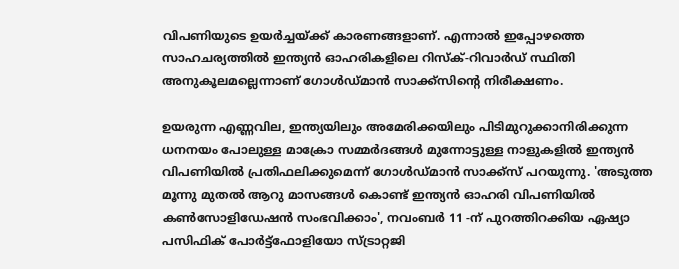വിപണിയുടെ ഉയര്‍ച്ചയ്ക്ക് കാരണങ്ങളാണ്. എന്നാല്‍ ഇപ്പോഴത്തെ സാഹചര്യത്തില്‍ ഇന്ത്യന്‍ ഓഹരികളിലെ റിസ്‌ക്-റിവാര്‍ഡ് സ്ഥിതി അനുകൂലമല്ലെന്നാണ് ഗോള്‍ഡ്മാന്‍ സാക്ക്‌സിന്റെ നിരീക്ഷണം.

ഉയരുന്ന എണ്ണവില, ഇന്ത്യയിലും അമേരിക്കയിലും പിടിമുറുക്കാനിരിക്കുന്ന ധനനയം പോലുള്ള മാക്രോ സമ്മര്‍ദങ്ങള്‍ മുന്നോട്ടുള്ള നാളുകളില്‍ ഇന്ത്യന്‍ വിപണിയില്‍ പ്രതിഫലിക്കുമെന്ന് ഗോള്‍ഡ്മാന്‍ സാക്ക്‌സ് പറയുന്നു. 'അടുത്ത മൂന്നു മുതല്‍ ആറു മാസങ്ങള്‍ കൊണ്ട് ഇന്ത്യന്‍ ഓഹരി വിപണിയില്‍ കണ്‍സോളിഡേഷന്‍ സംഭവിക്കാം', നവംബര്‍ 11 -ന് പുറത്തിറക്കിയ ഏഷ്യാ പസിഫിക് പോര്‍ട്ട്‌ഫോളിയോ സ്ട്രാറ്റജി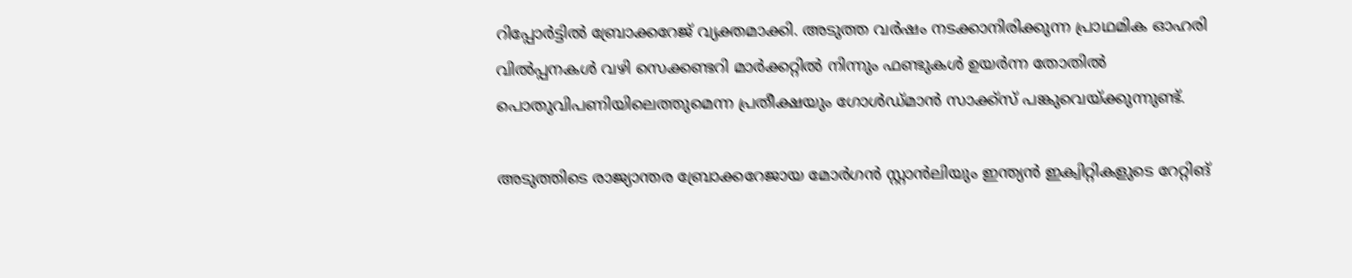റിപ്പോര്‍ട്ടില്‍ ബ്രോക്കറേജ് വ്യക്തമാക്കി. അടുത്ത വര്‍ഷം നടക്കാനിരിക്കുന്ന പ്രാഥമിക ഓഹരി വില്‍പ്പനകള്‍ വഴി സെക്കണ്ടറി മാര്‍ക്കറ്റില്‍ നിന്നും ഫണ്ടുകള്‍ ഉയര്‍ന്ന തോതില്‍ പൊതുവിപണിയിലെത്തുമെന്ന പ്രതീക്ഷയും ഗോള്‍ഡ്മാന്‍ സാക്ക്‌സ് പങ്കുവെയ്ക്കുന്നുണ്ട്.

അടുത്തിടെ രാജ്യാന്തര ബ്രോക്കറേജായ മോര്‍ഗന്‍ സ്റ്റാന്‍ലിയും ഇന്ത്യന്‍ ഇക്വിറ്റികളുടെ റേറ്റിങ്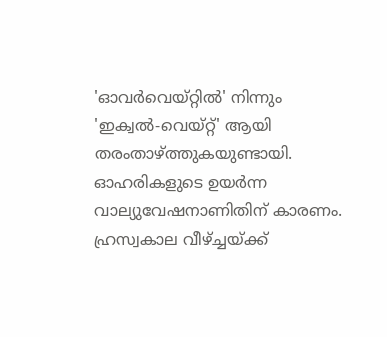'ഓവര്‍വെയ്റ്റില്‍' നിന്നും 'ഇക്വല്‍-വെയ്റ്റ്' ആയി തരംതാഴ്ത്തുകയുണ്ടായി. ഓഹരികളുടെ ഉയര്‍ന്ന വാല്യുവേഷനാണിതിന് കാരണം. ഹ്രസ്വകാല വീഴ്ച്ചയ്ക്ക്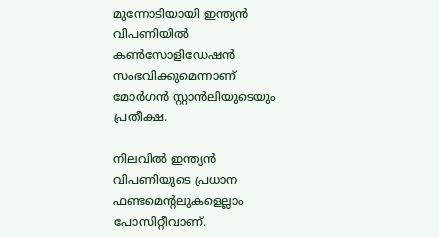മുന്നോടിയായി ഇന്ത്യന്‍ വിപണിയില്‍ കണ്‍സോളിഡേഷന്‍ സംഭവിക്കുമെന്നാണ് മോര്‍ഗന്‍ സ്റ്റാന്‍ലിയുടെയും പ്രതീക്ഷ.

നിലവില്‍ ഇന്ത്യന്‍ വിപണിയുടെ പ്രധാന ഫണ്ടമെന്റലുകളെല്ലാം പോസിറ്റീവാണ്.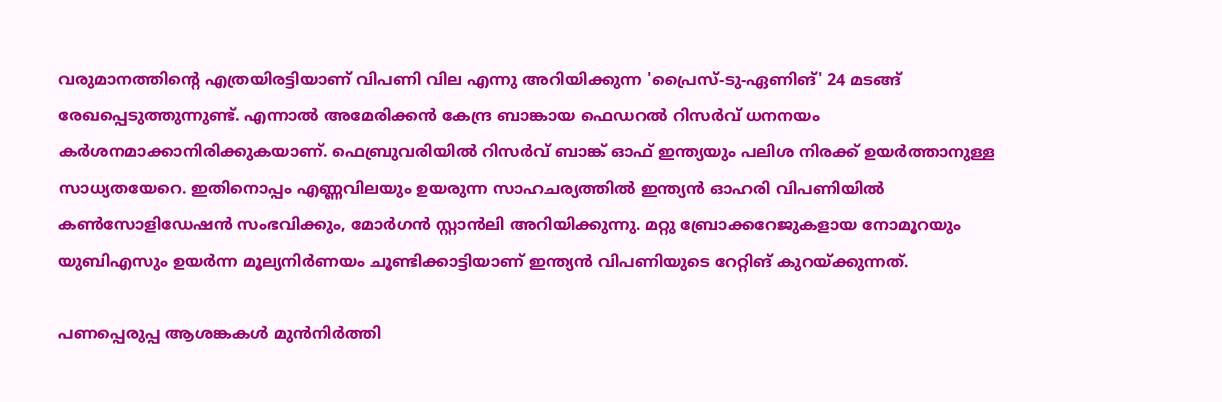വരുമാനത്തിന്റെ എത്രയിരട്ടിയാണ് വിപണി വില എന്നു അറിയിക്കുന്ന 'പ്രൈസ്-ടു-ഏണിങ്' 24 മടങ്ങ് രേഖപ്പെടുത്തുന്നുണ്ട്. എന്നാല്‍ അമേരിക്കന്‍ കേന്ദ്ര ബാങ്കായ ഫെഡറല്‍ റിസര്‍വ് ധനനയം കര്‍ശനമാക്കാനിരിക്കുകയാണ്. ഫെബ്രുവരിയില്‍ റിസര്‍വ് ബാങ്ക് ഓഫ് ഇന്ത്യയും പലിശ നിരക്ക് ഉയര്‍ത്താനുള്ള സാധ്യതയേറെ. ഇതിനൊപ്പം എണ്ണവിലയും ഉയരുന്ന സാഹചര്യത്തില്‍ ഇന്ത്യന്‍ ഓഹരി വിപണിയില്‍ കണ്‍സോളിഡേഷന്‍ സംഭവിക്കും, മോര്‍ഗന്‍ സ്റ്റാന്‍ലി അറിയിക്കുന്നു. മറ്റു ബ്രോക്കറേജുകളായ നോമൂറയും യുബിഎസും ഉയര്‍ന്ന മൂല്യനിര്‍ണയം ചൂണ്ടിക്കാട്ടിയാണ് ഇന്ത്യന്‍ വിപണിയുടെ റേറ്റിങ് കുറയ്ക്കുന്നത്.

പണപ്പെരുപ്പ ആശങ്കകള്‍ മുന്‍നിര്‍ത്തി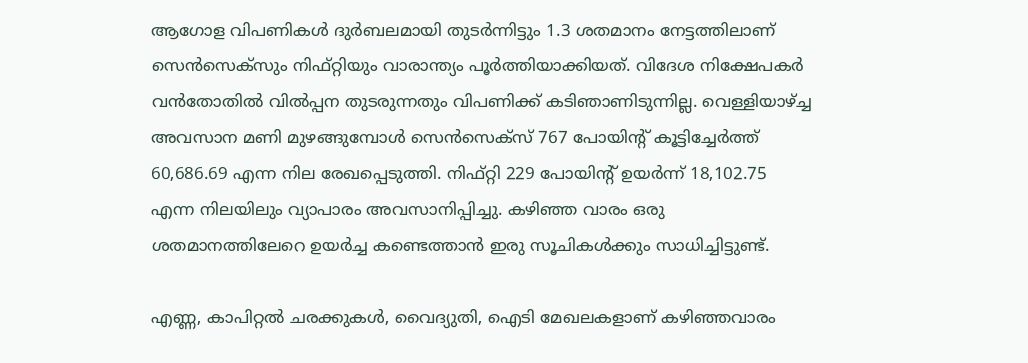ആഗോള വിപണികള്‍ ദുര്‍ബലമായി തുടര്‍ന്നിട്ടും 1.3 ശതമാനം നേട്ടത്തിലാണ് സെന്‍സെക്‌സും നിഫ്റ്റിയും വാരാന്ത്യം പൂര്‍ത്തിയാക്കിയത്. വിദേശ നിക്ഷേപകര്‍ വന്‍തോതില്‍ വില്‍പ്പന തുടരുന്നതും വിപണിക്ക് കടിഞാണിടുന്നില്ല. വെള്ളിയാഴ്ച്ച അവസാന മണി മുഴങ്ങുമ്പോള്‍ സെന്‍സെക്‌സ് 767 പോയിന്റ് കൂട്ടിച്ചേര്‍ത്ത് 60,686.69 എന്ന നില രേഖപ്പെടുത്തി. നിഫ്റ്റി 229 പോയിന്റ് ഉയര്‍ന്ന് 18,102.75 എന്ന നിലയിലും വ്യാപാരം അവസാനിപ്പിച്ചു. കഴിഞ്ഞ വാരം ഒരു ശതമാനത്തിലേറെ ഉയര്‍ച്ച കണ്ടെത്താന്‍ ഇരു സൂചികള്‍ക്കും സാധിച്ചിട്ടുണ്ട്.

എണ്ണ, കാപിറ്റല്‍ ചരക്കുകള്‍, വൈദ്യുതി, ഐടി മേഖലകളാണ് കഴിഞ്ഞവാരം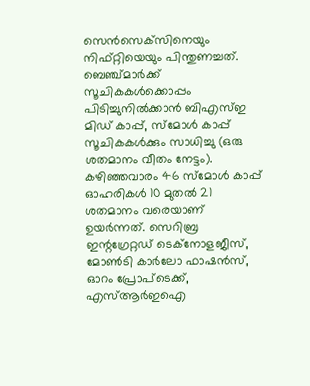സെന്‍സെക്‌സിനെയും നിഫ്റ്റിയെയും പിന്തുണച്ചത്. ബെഞ്ച്മാര്‍ക്ക് സൂചികകള്‍ക്കൊപ്പം പിടിച്ചുനില്‍ക്കാന്‍ ബിഎസ്ഇ മിഡ് കാപ്പ്, സ്‌മോള്‍ കാപ്പ് സൂചികകള്‍ക്കും സാധിച്ചു (ഒരു ശതമാനം വീതം നേട്ടം). കഴിഞ്ഞവാരം 46 സ്‌മോള്‍ കാപ്പ് ഓഹരികള്‍ 10 മുതല്‍ 21 ശതമാനം വരെയാണ് ഉയര്‍ന്നത്. സെറിബ്ര ഇന്റഗ്രേറ്റഡ് ടെക്‌നോളജീസ്, മോണ്‍ടി കാര്‍ലോ ഫാഷന്‍സ്, ഓറം പ്രോപ്‌ടെക്ക്, എസ്ആര്‍ഇഐ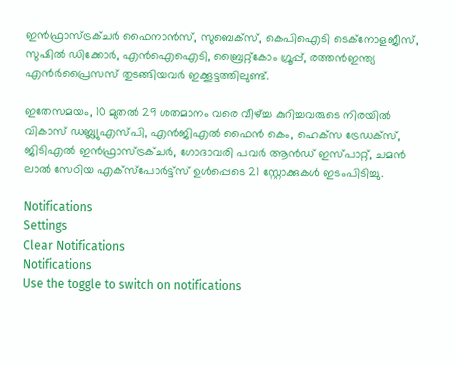ഇന്‍ഫ്രാസ്ട്രക്ചര്‍ ഫൈനാന്‍സ്, സുബെക്‌സ്, കെപിഐടി ടെക്‌നോളജീസ്, സുഷില്‍ ഡിക്കോര്‍, എന്‍ഐഐടി, ബ്രൈറ്റ്‌കോം ഗ്രൂപ്പ്, രത്തന്‍ഇന്ത്യ എന്‍ര്‍പ്രൈസസ് തുടങ്ങിയവര്‍ ഇക്കൂട്ടത്തിലുണ്ട്.

ഇതേസമയം, 10 മുതല്‍ 29 ശതമാനം വരെ വീഴ്ച്ച കുറിച്ചവരുടെ നിരയില്‍ വികാസ് ഡബ്ല്യുഎസ്പി, എന്‍ജിഎല്‍ ഫൈന്‍ കെം, ഹെക്‌സ ട്രേഡക്‌സ്, ജിടിഎല്‍ ഇന്‍ഫ്രാസ്ട്രക്ചര്‍, ഗോദാവരി പവര്‍ ആന്‍ഡ് ഇസ്പാറ്റ്, ചമന്‍ ലാല്‍ സേഠിയ എക്‌സ്‌പോര്‍ട്ട്‌സ് ഉള്‍പ്പെടെ 21 സ്റ്റോക്കുകള്‍ ഇടംപിടിച്ചു.

Notifications
Settings
Clear Notifications
Notifications
Use the toggle to switch on notifications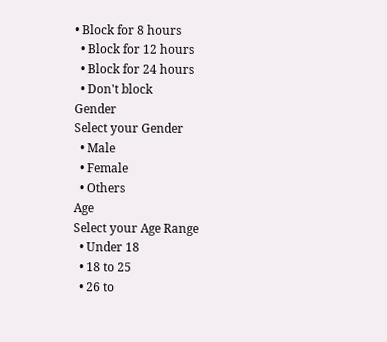• Block for 8 hours
  • Block for 12 hours
  • Block for 24 hours
  • Don't block
Gender
Select your Gender
  • Male
  • Female
  • Others
Age
Select your Age Range
  • Under 18
  • 18 to 25
  • 26 to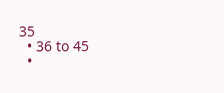35
  • 36 to 45
  •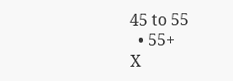45 to 55
  • 55+
X